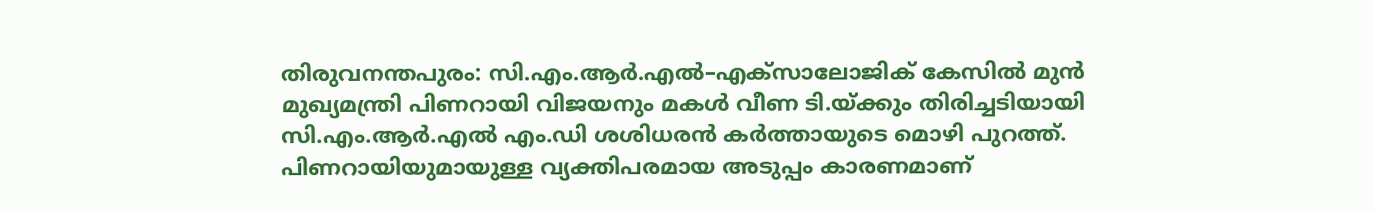തിരുവനന്തപുരം: സി.എം.ആർ.എൽ–എക്സാലോജിക് കേസിൽ മുൻ മുഖ്യമന്ത്രി പിണറായി വിജയനും മകൾ വീണ ടി.യ്ക്കും തിരിച്ചടിയായി സി.എം.ആർ.എൽ എം.ഡി ശശിധരൻ കർത്തായുടെ മൊഴി പുറത്ത്. പിണറായിയുമായുള്ള വ്യക്തിപരമായ അടുപ്പം കാരണമാണ്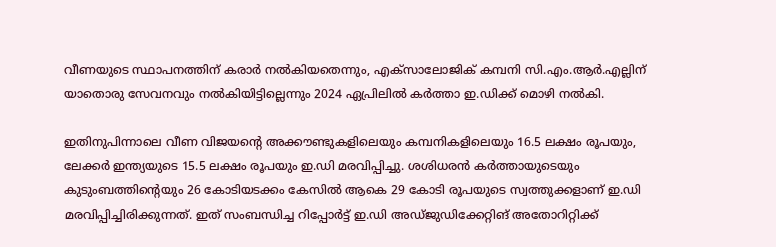വീണയുടെ സ്ഥാപനത്തിന് കരാർ നൽകിയതെന്നും, എക്സാലോജിക് കമ്പനി സി.എം.ആർ.എല്ലിന് യാതൊരു സേവനവും നൽകിയിട്ടില്ലെന്നും 2024 ഏപ്രിലിൽ കർത്താ ഇ.ഡിക്ക് മൊഴി നൽകി.

ഇതിനുപിന്നാലെ വീണ വിജയന്റെ അക്കൗണ്ടുകളിലെയും കമ്പനികളിലെയും 16.5 ലക്ഷം രൂപയും, ലേക്കർ ഇന്ത്യയുടെ 15.5 ലക്ഷം രൂപയും ഇ.ഡി മരവിപ്പിച്ചു. ശശിധരൻ കർത്തായുടെയും കുടുംബത്തിന്റെയും 26 കോടിയടക്കം കേസിൽ ആകെ 29 കോടി രൂപയുടെ സ്വത്തുക്കളാണ് ഇ.ഡി മരവിപ്പിച്ചിരിക്കുന്നത്. ഇത് സംബന്ധിച്ച റിപ്പോർട്ട് ഇ.ഡി അഡ്ജുഡിക്കേറ്റിങ് അതോറിറ്റിക്ക്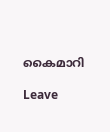കൈമാറി

Leave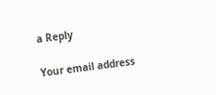a Reply

Your email address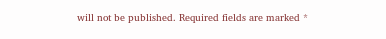will not be published. Required fields are marked *